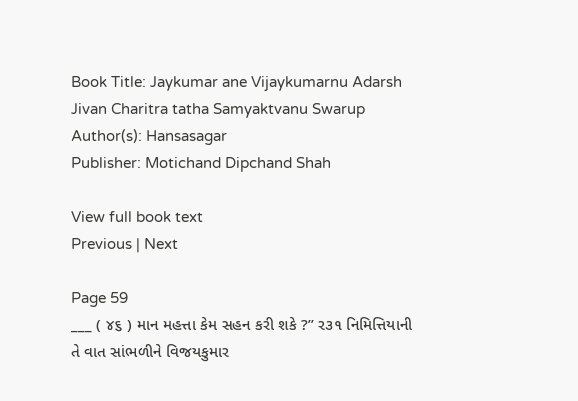Book Title: Jaykumar ane Vijaykumarnu Adarsh Jivan Charitra tatha Samyaktvanu Swarup
Author(s): Hansasagar
Publisher: Motichand Dipchand Shah

View full book text
Previous | Next

Page 59
___ ( ૪૬ ) માન મહત્તા કેમ સહન કરી શકે ?” ર૩૧ નિમિત્તિયાની તે વાત સાંભળીને વિજયકુમાર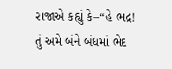રાજાએ કહ્યું કે–“હે ભદ્ર! તું અમે બંને બંધમાં ભેદ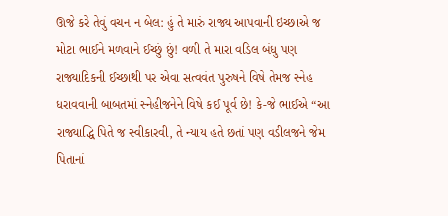ઊજે કરે તેવું વચન ન બેલ: હું તે મારું રાજ્ય આપવાની ઇચ્છાએ જ મોટા ભાઈને મળવાને ઈચ્છું છું! વળી તે મારા વડિલ બંધુ પણ રાજ્યાદિકની ઈચ્છાથી પર એવા સત્વવંત પુરુષને વિષે તેમજ સ્નેહ ધરાવવાની બાબતમાં સ્નેહીજનેને વિષે કઈ પૂર્વ છે! કે-જે ભાઈએ “આ રાજ્યાદ્ધિ પિતે જ સ્વીકારવી, તે ન્યાય હતે છતાં પણ વડીલજને જેમ પિતાનાં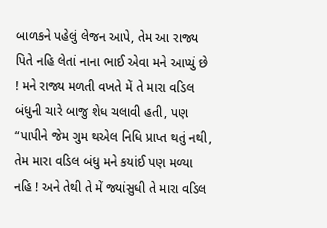બાળકને પહેલું લેજન આપે, તેમ આ રાજ્ય પિતે નહિ લેતાં નાના ભાઈ એવા મને આપ્યું છે ! મને રાજ્ય મળતી વખતે મેં તે મારા વડિલ બંધુની ચારે બાજુ શેધ ચલાવી હતી, પણ “પાપીને જેમ ગુમ થએલ નિધિ પ્રાપ્ત થતું નથી, તેમ મારા વડિલ બંધુ મને કયાંઈ પણ મળ્યા નહિ ! અને તેથી તે મેં જ્યાંસુધી તે મારા વડિલ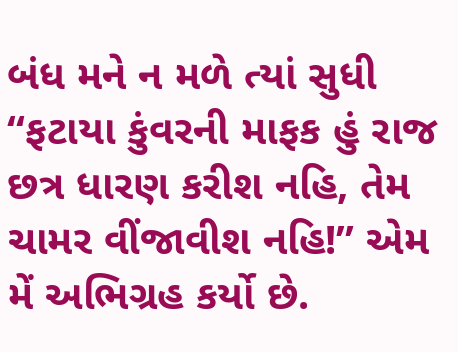બંધ મને ન મળે ત્યાં સુધી “ફટાયા કુંવરની માફક હું રાજ છત્ર ધારણ કરીશ નહિ, તેમ ચામર વીંજાવીશ નહિ!” એમ મેં અભિગ્રહ કર્યો છે.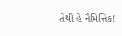તેથી હે નૈમિત્તિક!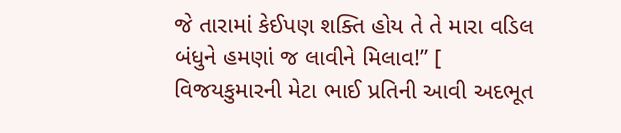જે તારામાં કેઈપણ શક્તિ હોય તે તે મારા વડિલ બંધુને હમણાં જ લાવીને મિલાવ!” [ વિજયકુમારની મેટા ભાઈ પ્રતિની આવી અદભૂત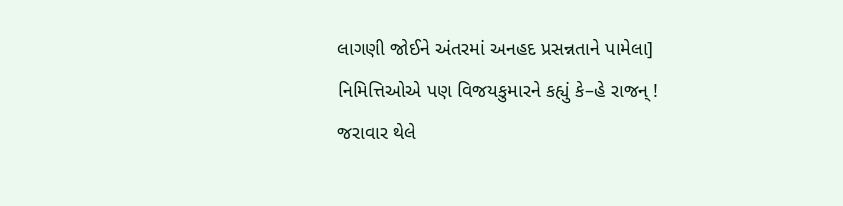લાગણી જોઈને અંતરમાં અનહદ પ્રસન્નતાને પામેલા] નિમિત્તિઓએ પણ વિજયકુમારને કહ્યું કે–હે રાજન્ ! જરાવાર થેલે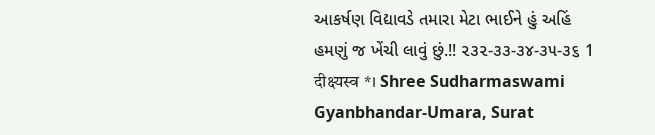આકર્ષણ વિદ્યાવડે તમારા મેટા ભાઈને હું અહિં હમણું જ ખેંચી લાવું છું.!! ૨૩૨-૩૩-૩૪-૩૫-૩૬ 1 दीक्ष्यस्व *। Shree Sudharmaswami Gyanbhandar-Umara, Surat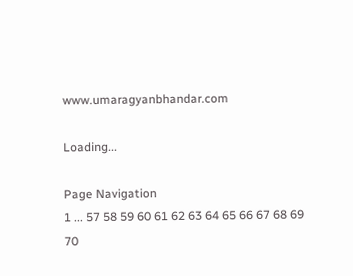www.umaragyanbhandar.com

Loading...

Page Navigation
1 ... 57 58 59 60 61 62 63 64 65 66 67 68 69 70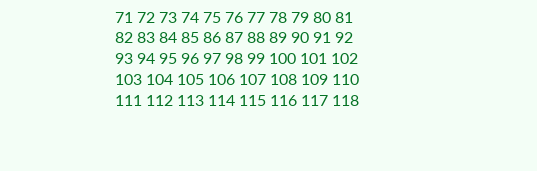71 72 73 74 75 76 77 78 79 80 81 82 83 84 85 86 87 88 89 90 91 92 93 94 95 96 97 98 99 100 101 102 103 104 105 106 107 108 109 110 111 112 113 114 115 116 117 118